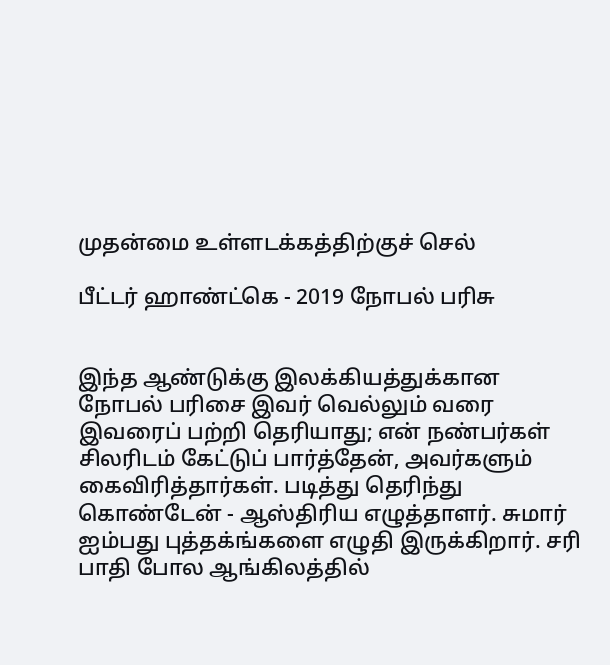முதன்மை உள்ளடக்கத்திற்குச் செல்

பீட்டர் ஹாண்ட்கெ - 2019 நோபல் பரிசு


இந்த ஆண்டுக்கு இலக்கியத்துக்கான நோபல் பரிசை இவர் வெல்லும் வரை இவரைப் பற்றி தெரியாது; என் நண்பர்கள் சிலரிடம் கேட்டுப் பார்த்தேன், அவர்களும் கைவிரித்தார்கள். படித்து தெரிந்து கொண்டேன் - ஆஸ்திரிய எழுத்தாளர். சுமார் ஐம்பது புத்தக்ங்களை எழுதி இருக்கிறார். சரி பாதி போல ஆங்கிலத்தில்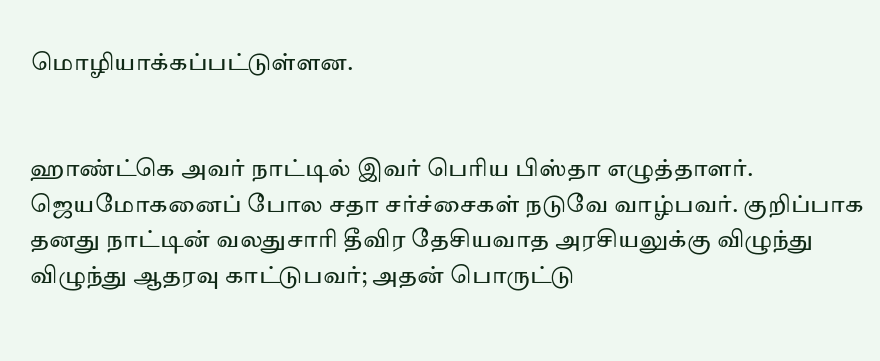மொழியாக்கப்பட்டுள்ளன.


ஹாண்ட்கெ அவர் நாட்டில் இவர் பெரிய பிஸ்தா எழுத்தாளர். ஜெயமோகனைப் போல சதா சர்ச்சைகள் நடுவே வாழ்பவர். குறிப்பாக தனது நாட்டின் வலதுசாரி தீவிர தேசியவாத அரசியலுக்கு விழுந்து விழுந்து ஆதரவு காட்டுபவர்; அதன் பொருட்டு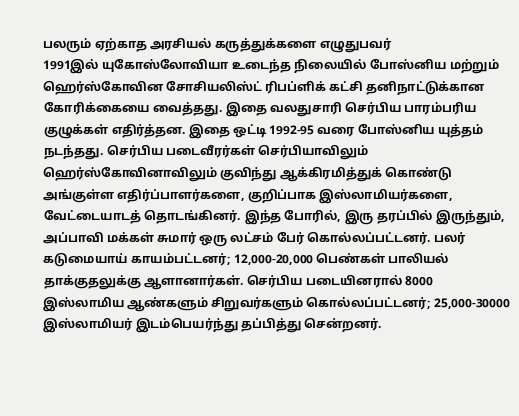பலரும் ஏற்காத அரசியல் கருத்துக்களை எழுதுபவர்
1991இல் யுகோஸ்லோவியா உடைந்த நிலையில் போஸ்னிய மற்றும் ஹெர்ஸ்கோவின சோசியலிஸ்ட் ரிபப்ளிக் கட்சி தனிநாட்டுக்கான கோரிக்கையை வைத்தது. இதை வலதுசாரி செர்பிய பாரம்பரிய குழுக்கள் எதிர்த்தன. இதை ஒட்டி 1992-95 வரை போஸ்னிய யுத்தம் நடந்தது. செர்பிய படைவீரர்கள் செர்பியாவிலும் ஹெர்ஸ்கோவினாவிலும் குவிந்து ஆக்கிரமித்துக் கொண்டு அங்குள்ள எதிர்ப்பாளர்களை, குறிப்பாக இஸ்லாமியர்களை, வேட்டையாடத் தொடங்கினர். இந்த போரில், இரு தரப்பில் இருந்தும், அப்பாவி மக்கள் சுமார் ஒரு லட்சம் பேர் கொல்லப்பட்டனர். பலர் கடுமையாய் காயம்பட்டனர்; 12,000-20,000 பெண்கள் பாலியல் தாக்குதலுக்கு ஆளானார்கள். செர்பிய படையினரால் 8000 இஸ்லாமிய ஆண்களும் சிறுவர்களும் கொல்லப்பட்டனர்; 25,000-30000 இஸ்லாமியர் இடம்பெயர்ந்து தப்பித்து சென்றனர்.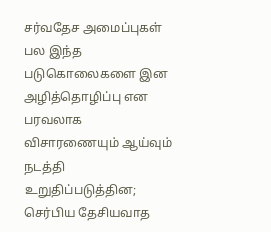சர்வதேச அமைப்புகள் பல இந்த படுகொலைகளை இன அழித்தொழிப்பு என பரவலாக விசாரணையும் ஆய்வும் நடத்தி உறுதிப்படுத்தின; செர்பிய தேசியவாத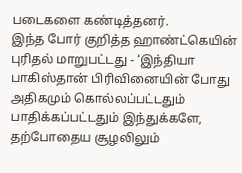படைகளை கண்டித்தனர்.
இந்த போர் குறித்த ஹாண்ட்கெயின் புரிதல் மாறுபட்டது - ‘இந்தியா பாகிஸ்தான் பிரிவினையின் போது அதிகமும் கொல்லப்பட்டதும் பாதிக்கப்பட்டதும் இந்துக்களே, தற்போதைய சூழலிலும்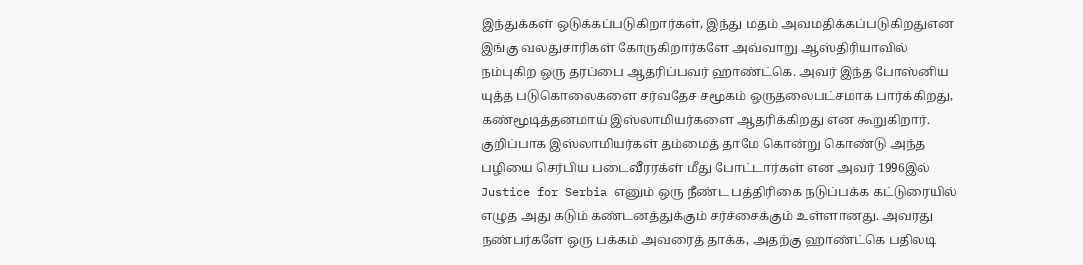இந்துக்கள் ஒடுக்கப்படுகிறார்கள், இந்து மதம் அவமதிக்கப்படுகிறதுஎன இங்கு வலதுசாரிகள் கோருகிறார்களே அவ்வாறு ஆஸ்திரியாவில் நம்புகிற ஒரு தரப்பை ஆதரிப்பவர் ஹாண்ட்கெ. அவர் இந்த போஸ்னிய யுத்த படுகொலைகளை சர்வதேச சமூகம் ஒருதலைபட்சமாக பார்க்கிறது, கண்மூடித்தனமாய் இஸ்லாமியர்களை ஆதரிக்கிறது என கூறுகிறார். குறிப்பாக இஸ்லாமியர்கள் தம்மைத் தாமே கொன்று கொண்டு அந்த பழியை செர்பிய படைவீரரக்ள் மீது போட்டார்கள் என அவர் 1996இல் Justice for Serbia எனும் ஒரு நீண்ட பத்திரிகை நடுப்பக்க கட்டுரையில் எழுத அது கடும் கண்டனத்துக்கும் சர்ச்சைக்கும் உள்ளானது. அவரது நண்பர்களே ஒரு பக்கம் அவரைத் தாக்க, அதற்கு ஹாண்ட்கெ பதிலடி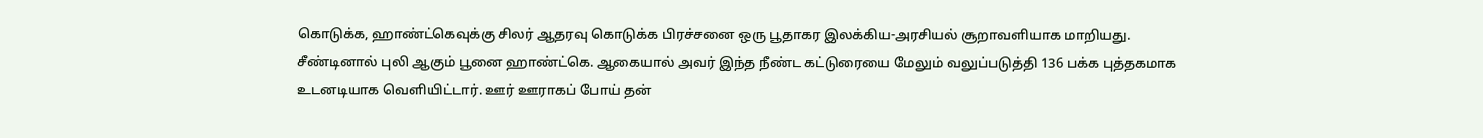கொடுக்க, ஹாண்ட்கெவுக்கு சிலர் ஆதரவு கொடுக்க பிரச்சனை ஒரு பூதாகர இலக்கிய-அரசியல் சூறாவளியாக மாறியது. சீண்டினால் புலி ஆகும் பூனை ஹாண்ட்கெ. ஆகையால் அவர் இந்த நீண்ட கட்டுரையை மேலும் வலுப்படுத்தி 136 பக்க புத்தகமாக உடனடியாக வெளியிட்டார். ஊர் ஊராகப் போய் தன்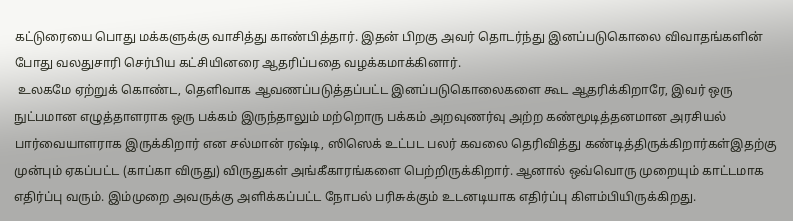கட்டுரையை பொது மக்களுக்கு வாசித்து காண்பித்தார். இதன் பிறகு அவர் தொடர்ந்து இனப்படுகொலை விவாதங்களின் போது வலதுசாரி செர்பிய கட்சியினரை ஆதரிப்பதை வழக்கமாக்கினார்.
 உலகமே ஏற்றுக் கொண்ட, தெளிவாக ஆவணப்படுத்தப்பட்ட இனப்படுகொலைகளை கூட ஆதரிக்கிறாரே, இவர் ஒரு நுட்பமான எழுத்தாளராக ஒரு பக்கம் இருந்தாலும் மற்றொரு பக்கம் அறவுணர்வு அற்ற கண்மூடித்தனமான அரசியல் பார்வையாளராக இருக்கிறார் என சல்மான் ரஷ்டி, ஸிஸெக் உட்பட பலர் கவலை தெரிவித்து கண்டித்திருக்கிறார்கள்இதற்கு முன்பும் ஏகப்பட்ட (காப்கா விருது) விருதுகள் அங்கீகாரங்களை பெற்றிருக்கிறார். ஆனால் ஒவ்வொரு முறையும் காட்டமாக எதிர்ப்பு வரும். இம்முறை அவருக்கு அளிக்கப்பட்ட நோபல் பரிசுக்கும் உடனடியாக எதிர்ப்பு கிளம்பியிருக்கிறது.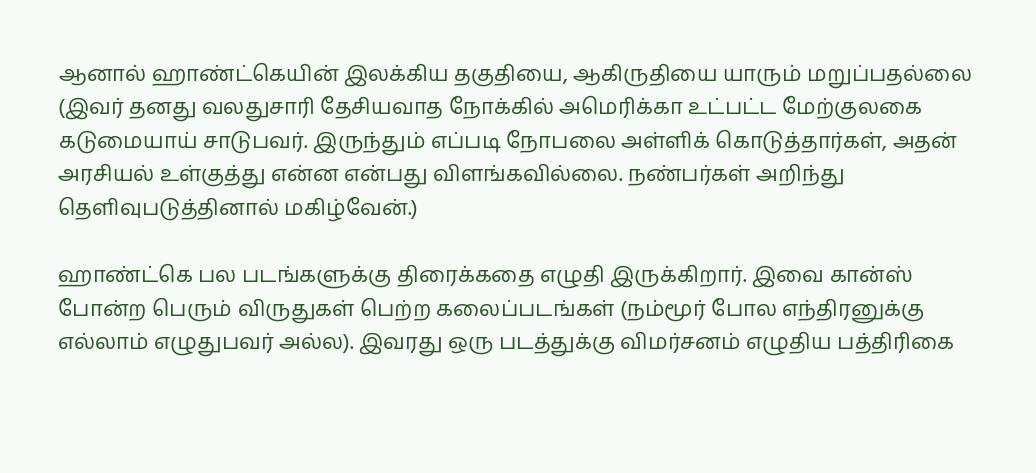ஆனால் ஹாண்ட்கெயின் இலக்கிய தகுதியை, ஆகிருதியை யாரும் மறுப்பதல்லை
(இவர் தனது வலதுசாரி தேசியவாத நோக்கில் அமெரிக்கா உட்பட்ட மேற்குலகை கடுமையாய் சாடுபவர். இருந்தும் எப்படி நோபலை அள்ளிக் கொடுத்தார்கள், அதன் அரசியல் உள்குத்து என்ன என்பது விளங்கவில்லை. நண்பர்கள் அறிந்து தெளிவுபடுத்தினால் மகிழ்வேன்.)

ஹாண்ட்கெ பல படங்களுக்கு திரைக்கதை எழுதி இருக்கிறார். இவை கான்ஸ் போன்ற பெரும் விருதுகள் பெற்ற கலைப்படங்கள் (நம்மூர் போல எந்திரனுக்கு எல்லாம் எழுதுபவர் அல்ல). இவரது ஒரு படத்துக்கு விமர்சனம் எழுதிய பத்திரிகை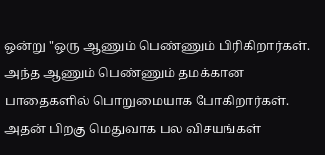ஒன்று "ஒரு ஆணும் பெண்ணும் பிரிகிறார்கள். அந்த ஆணும் பெண்ணும் தமக்கான பாதைகளில் பொறுமையாக போகிறார்கள். அதன் பிறகு மெதுவாக பல விசயங்கள்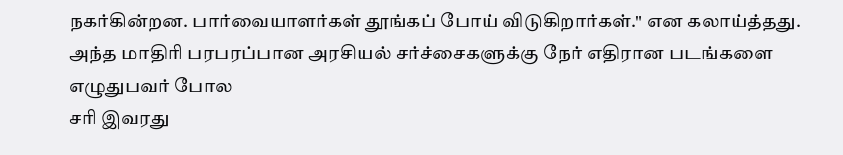நகர்கின்றன. பார்வையாளர்கள் தூங்கப் போய் விடுகிறார்கள்." என கலாய்த்தது. அந்த மாதிரி பரபரப்பான அரசியல் சர்ச்சைகளுக்கு நேர் எதிரான படங்களை எழுதுபவர் போல
சரி இவரது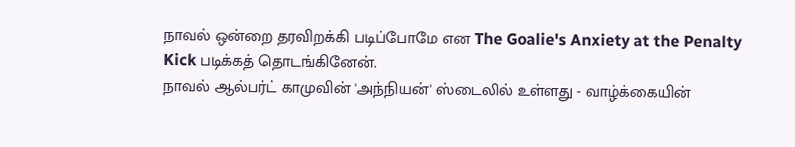நாவல் ஒன்றை தரவிறக்கி படிப்போமே என The Goalie's Anxiety at the Penalty Kick படிக்கத் தொடங்கினேன்.
நாவல் ஆல்பர்ட் காமுவின் 'அந்நியன்' ஸ்டைலில் உள்ளது - வாழ்க்கையின்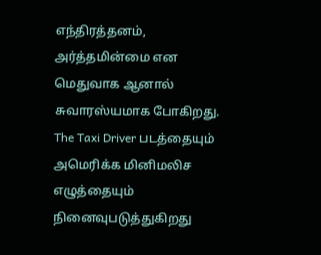எந்திரத்தனம், அர்த்தமின்மை என மெதுவாக ஆனால் சுவாரஸ்யமாக போகிறது. The Taxi Driver படத்தையும் அமெரிக்க மினிமலிச எழுத்தையும் நினைவுபடுத்துகிறது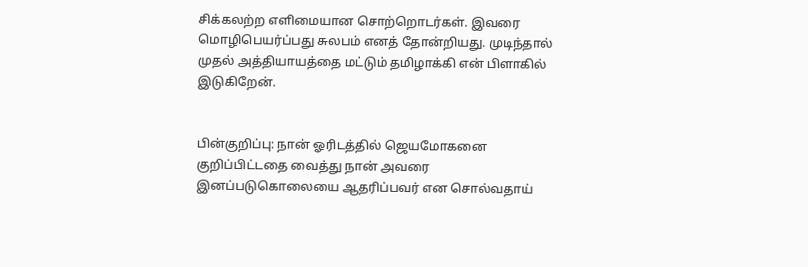சிக்கலற்ற எளிமையான சொற்றொடர்கள். இவரை மொழிபெயர்ப்பது சுலபம் எனத் தோன்றியது. முடிந்தால் முதல் அத்தியாயத்தை மட்டும் தமிழாக்கி என் பிளாகில் இடுகிறேன்.


பின்குறிப்பு: நான் ஓரிடத்தில் ஜெயமோகனை குறிப்பிட்டதை வைத்து நான் அவரை இனப்படுகொலையை ஆதரிப்பவர் என சொல்வதாய்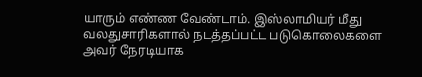யாரும் எண்ண வேண்டாம். இஸ்லாமியர் மீது வலதுசாரிகளால் நடத்தப்பட்ட படுகொலைகளை அவர் நேரடியாக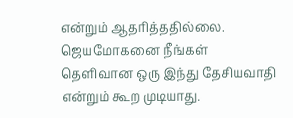என்றும் ஆதரித்ததில்லை. ஜெயமோகனை நீங்கள் தெளிவான ஒரு இந்து தேசியவாதி என்றும் கூற முடியாது.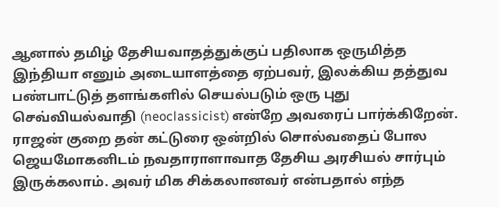ஆனால் தமிழ் தேசியவாதத்துக்குப் பதிலாக ஒருமித்த இந்தியா எனும் அடையாளத்தை ஏற்பவர், இலக்கிய தத்துவ பண்பாட்டுத் தளங்களில் செயல்படும் ஒரு புது செவ்வியல்வாதி (neoclassicist) என்றே அவரைப் பார்க்கிறேன். ராஜன் குறை தன் கட்டுரை ஒன்றில் சொல்வதைப் போல ஜெயமோகனிடம் நவதாராளாவாத தேசிய அரசியல் சார்பும் இருக்கலாம். அவர் மிக சிக்கலானவர் என்பதால் எந்த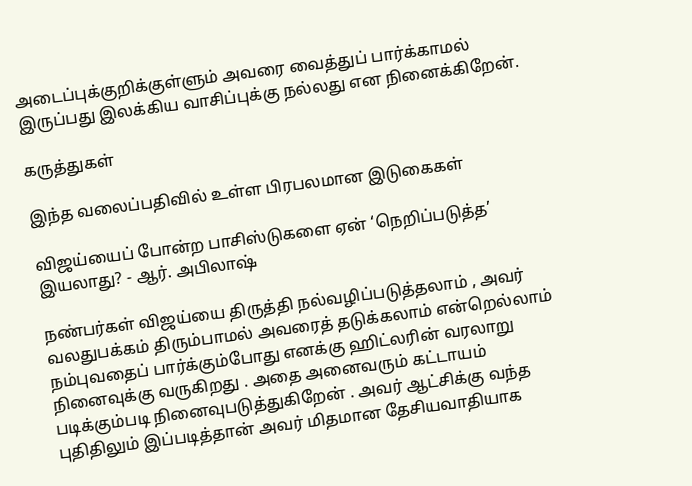அடைப்புக்குறிக்குள்ளும் அவரை வைத்துப் பார்க்காமல் இருப்பது இலக்கிய வாசிப்புக்கு நல்லது என நினைக்கிறேன்.

கருத்துகள்

இந்த வலைப்பதிவில் உள்ள பிரபலமான இடுகைகள்

விஜய்யைப் போன்ற பாசிஸ்டுகளை ஏன் ‘நெறிப்படுத்த’ இயலாது? - ஆர். அபிலாஷ்

நண்பர்கள் விஜய்யை திருத்தி நல்வழிப்படுத்தலாம் , அவர் வலதுபக்கம் திரும்பாமல் அவரைத் தடுக்கலாம் என்றெல்லாம் நம்புவதைப் பார்க்கும்போது எனக்கு ஹிட்லரின் வரலாறு நினைவுக்கு வருகிறது . அதை அனைவரும் கட்டாயம் படிக்கும்படி நினைவுபடுத்துகிறேன் . அவர் ஆட்சிக்கு வந்த புதிதிலும் இப்படித்தான் அவர் மிதமான தேசியவாதியாக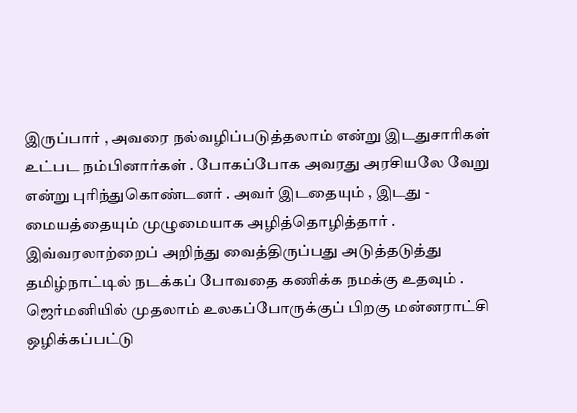இருப்பார் , அவரை நல்வழிப்படுத்தலாம் என்று இடதுசாரிகள் உட்பட நம்பினார்கள் . போகப்போக அவரது அரசியலே வேறு என்று புரிந்துகொண்டனர் . அவர் இடதையும் , இடது - மையத்தையும் முழுமையாக அழித்தொழித்தார் . இவ்வரலாற்றைப் அறிந்து வைத்திருப்பது அடுத்தடுத்து தமிழ்நாட்டில் நடக்கப் போவதை கணிக்க நமக்கு உதவும் . ஜெர்மனியில் முதலாம் உலகப்போருக்குப் பிறகு மன்னராட்சி ஒழிக்கப்பட்டு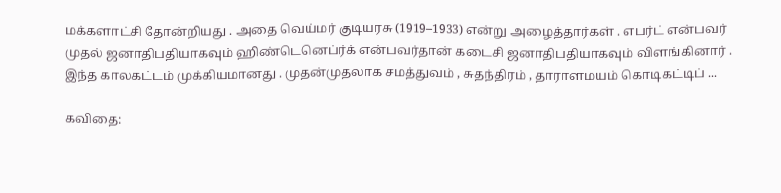மக்களாட்சி தோன்றியது . அதை வெய்மர் குடியரசு (1919–1933) என்று அழைத்தார்கள் . எபர்ட் என்பவர் முதல் ஜனாதிபதியாகவும் ஹிண்டெனெப்ர்க் என்பவர்தான் கடைசி ஜனாதிபதியாகவும் விளங்கினார் . இந்த காலகட்டம் முக்கியமானது . முதன்முதலாக சமத்துவம் , சுதந்திரம் , தாராளமயம் கொடிகட்டிப் ...

கவிதை: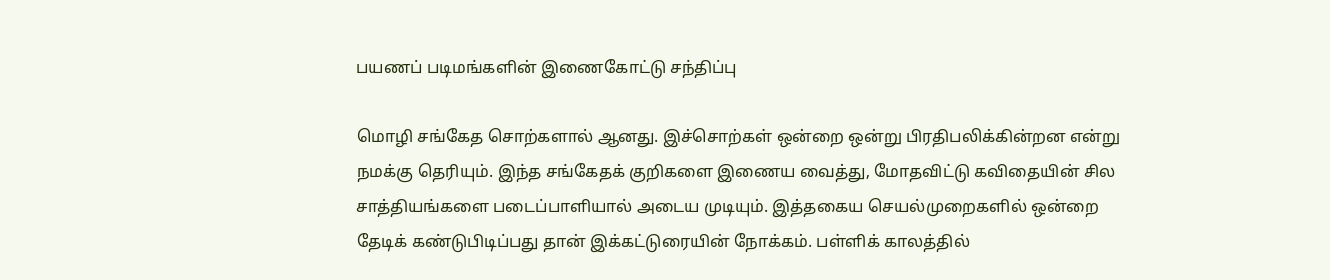பயணப் படிமங்களின் இணைகோட்டு சந்திப்பு

மொழி சங்கேத சொற்களால் ஆனது. இச்சொற்கள் ஒன்றை ஒன்று பிரதிபலிக்கின்றன என்று நமக்கு தெரியும். இந்த சங்கேதக் குறிகளை இணைய வைத்து, மோதவிட்டு கவிதையின் சில சாத்தியங்களை படைப்பாளியால் அடைய முடியும். இத்தகைய செயல்முறைகளில் ஒன்றை தேடிக் கண்டுபிடிப்பது தான் இக்கட்டுரையின் நோக்கம். பள்ளிக் காலத்தில்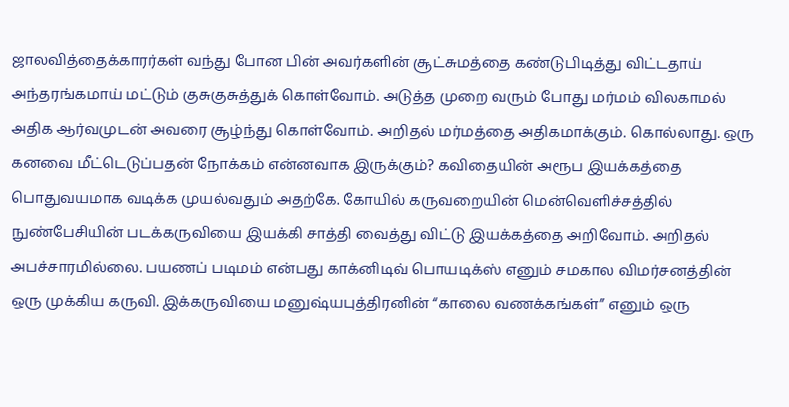ஜாலவித்தைக்காரர்கள் வந்து போன பின் அவர்களின் சூட்சுமத்தை கண்டுபிடித்து விட்டதாய் அந்தரங்கமாய் மட்டும் குசுகுசுத்துக் கொள்வோம். அடுத்த முறை வரும் போது மர்மம் விலகாமல் அதிக ஆர்வமுடன் அவரை சூழ்ந்து கொள்வோம். அறிதல் மர்மத்தை அதிகமாக்கும். கொல்லாது. ஒரு கனவை மீட்டெடுப்பதன் நோக்கம் என்னவாக இருக்கும்? கவிதையின் அரூப இயக்கத்தை பொதுவயமாக வடிக்க முயல்வதும் அதற்கே. கோயில் கருவறையின் மென்வெளிச்சத்தில் நுண்பேசியின் படக்கருவியை இயக்கி சாத்தி வைத்து விட்டு இயக்கத்தை அறிவோம். அறிதல் அபச்சாரமில்லை. பயணப் படிமம் என்பது காக்னிடிவ் பொயடிக்ஸ் எனும் சமகால விமர்சனத்தின் ஒரு முக்கிய கருவி. இக்கருவியை மனுஷ்யபுத்திரனின் “காலை வணக்கங்கள்” எனும் ஒரு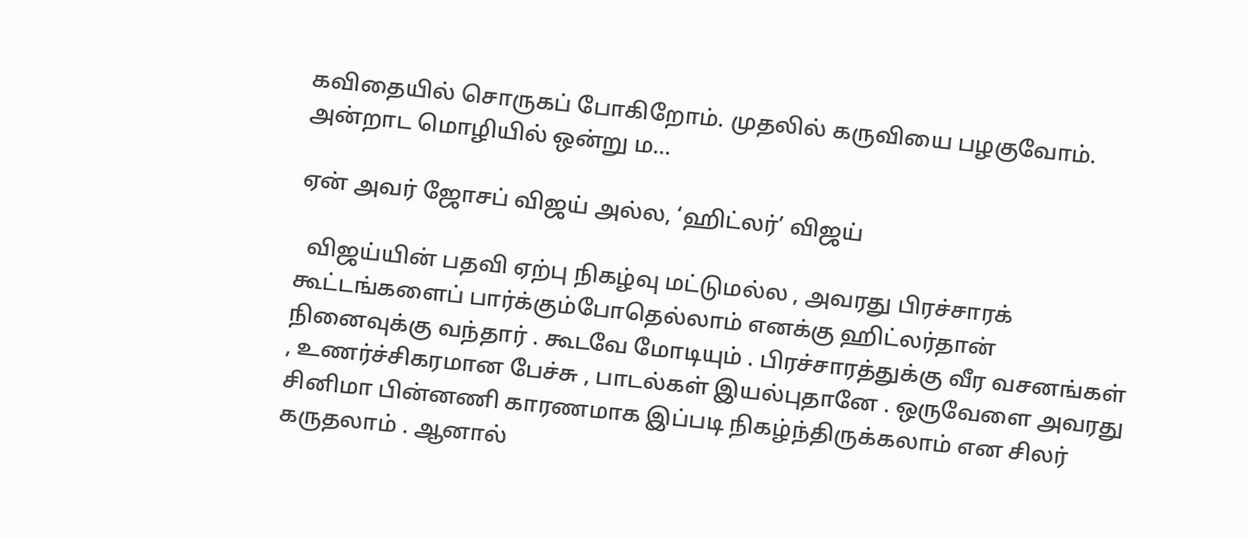கவிதையில் சொருகப் போகிறோம். முதலில் கருவியை பழகுவோம். அன்றாட மொழியில் ஒன்று ம...

ஏன் அவர் ஜோசப் விஜய் அல்ல, ‘ஹிட்லர்’ விஜய்

  விஜய்யின் பதவி ஏற்பு நிகழ்வு மட்டுமல்ல , அவரது பிரச்சாரக் கூட்டங்களைப் பார்க்கும்போதெல்லாம் எனக்கு ஹிட்லர்தான் நினைவுக்கு வந்தார் . கூடவே மோடியும் . பிரச்சாரத்துக்கு வீர வசனங்கள் , உணர்ச்சிகரமான பேச்சு , பாடல்கள் இயல்புதானே . ஒருவேளை அவரது சினிமா பின்னணி காரணமாக இப்படி நிகழ்ந்திருக்கலாம் என சிலர் கருதலாம் . ஆனால்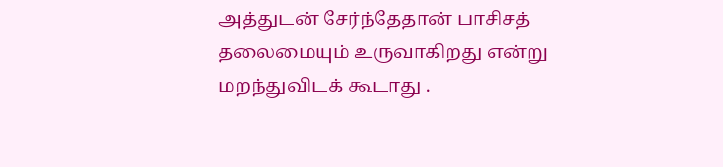அத்துடன் சேர்ந்தேதான் பாசிசத் தலைமையும் உருவாகிறது என்று மறந்துவிடக் கூடாது .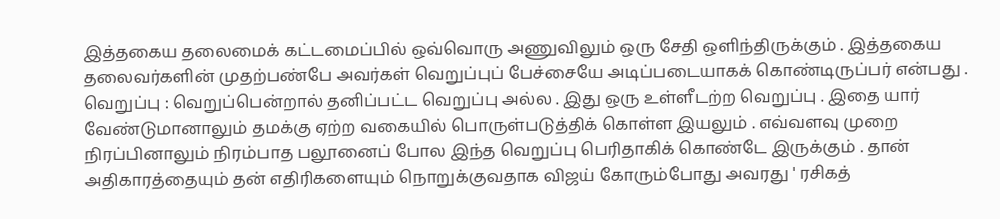இத்தகைய தலைமைக் கட்டமைப்பில் ஒவ்வொரு அணுவிலும் ஒரு சேதி ஒளிந்திருக்கும் . இத்தகைய தலைவர்களின் முதற்பண்பே அவர்கள் வெறுப்புப் பேச்சையே அடிப்படையாகக் கொண்டிருப்பர் என்பது .  வெறுப்பு : வெறுப்பென்றால் தனிப்பட்ட வெறுப்பு அல்ல . இது ஒரு உள்ளீடற்ற வெறுப்பு . இதை யார் வேண்டுமானாலும் தமக்கு ஏற்ற வகையில் பொருள்படுத்திக் கொள்ள இயலும் . எவ்வளவு முறை நிரப்பினாலும் நிரம்பாத பலூனைப் போல இந்த வெறுப்பு பெரிதாகிக் கொண்டே இருக்கும் . தான் அதிகாரத்தையும் தன் எதிரிகளையும் நொறுக்குவதாக விஜய் கோரும்போது அவரது ' ரசிகத்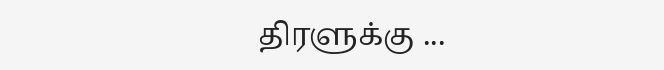திரளுக்கு ...